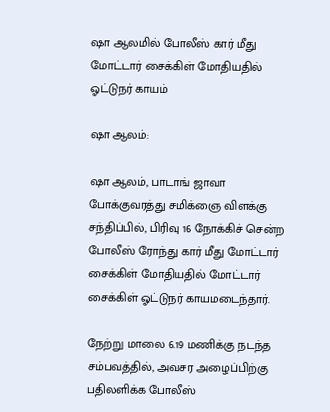ஷா ஆலமில் போலீஸ் கார் மீது மோட்டார் சைக்கிள் மோதியதில் ஓட்டுநர் காயம்

ஷா ஆலம்:

ஷா ஆலம், பாடாங் ஜாவா போக்குவரத்து சமிக்ஞை விளக்கு சந்திப்பில், பிரிவு 16 நோக்கிச் சென்ற போலீஸ் ரோந்து கார் மீது மோட்டார் சைக்கிள் மோதியதில் மோட்டார் சைக்கிள் ஓட்டுநர் காயமடைந்தார்.

நேற்று மாலை 6.19 மணிக்கு நடந்த சம்பவத்தில், அவசர அழைப்பிற்கு பதிலளிக்க போலீஸ்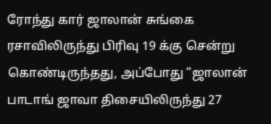ரோந்து கார் ஜாலான் சுங்கை ரசாவிலிருந்து பிரிவு 19 க்கு சென்று கொண்டிருந்தது, அப்போது “ஜாலான் பாடாங் ஜாவா திசையிலிருந்து 27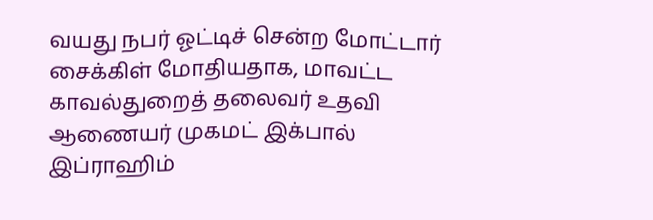வயது நபர் ஓட்டிச் சென்ற மோட்டார் சைக்கிள் மோதியதாக, மாவட்ட காவல்துறைத் தலைவர் உதவி ஆணையர் முகமட் இக்பால் இப்ராஹிம்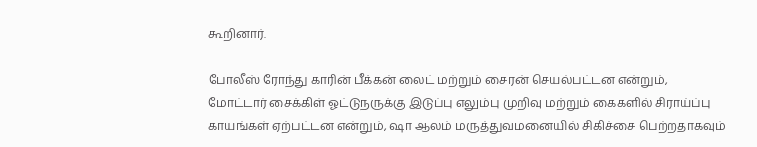கூறினார்.

போலீஸ் ரோந்து காரின் பீக்கன் லைட் மற்றும் சைரன் செயல்பட்டன என்றும், மோட்டார் சைக்கிள் ஓட்டுநருக்கு இடுப்பு எலும்பு முறிவு மற்றும் கைகளில் சிராய்ப்பு காயங்கள் ஏற்பட்டன என்றும், ஷா ஆலம் மருத்துவமனையில் சிகிச்சை பெற்றதாகவும்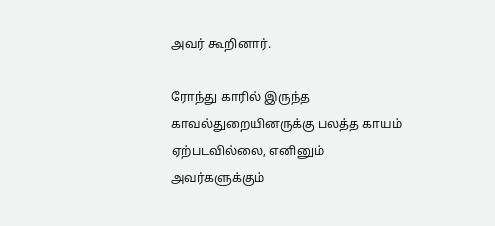அவர் கூறினார்.

ரோந்து காரில் இருந்த காவல்துறையினருக்கு பலத்த காயம் ஏற்படவில்லை, எனினும் அவர்களுக்கும்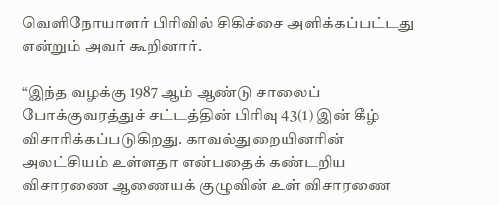வெளிநோயாளர் பிரிவில் சிகிச்சை அளிக்கப்பட்டது என்றும் அவர் கூறினார்.

“இந்த வழக்கு 1987 ஆம் ஆண்டு சாலைப் போக்குவரத்துச் சட்டத்தின் பிரிவு 43(1) இன் கீழ் விசாரிக்கப்படுகிறது. காவல்துறையினரின் அலட்சியம் உள்ளதா என்பதைக் கண்டறிய விசாரணை ஆணையக் குழுவின் உள் விசாரணை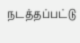நடத்தப்பட்டு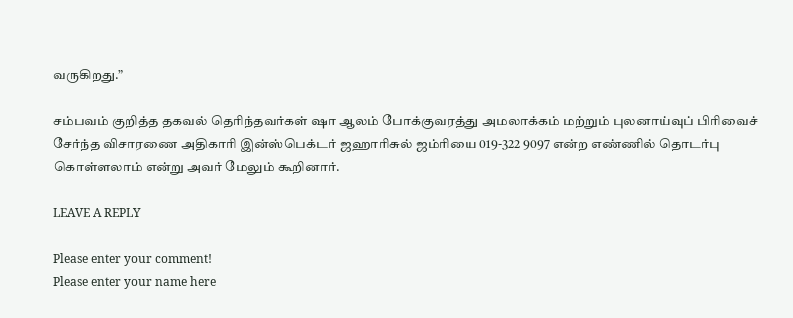வருகிறது.”

சம்பவம் குறித்த தகவல் தெரிந்தவர்கள் ஷா ஆலம் போக்குவரத்து அமலாக்கம் மற்றும் புலனாய்வுப் பிரிவைச் சேர்ந்த விசாரணை அதிகாரி இன்ஸ்பெக்டர் ஜஹாரிசுல் ஜம்ரியை 019-322 9097 என்ற எண்ணில் தொடர்பு கொள்ளலாம் என்று அவர் மேலும் கூறினார்.

LEAVE A REPLY

Please enter your comment!
Please enter your name here